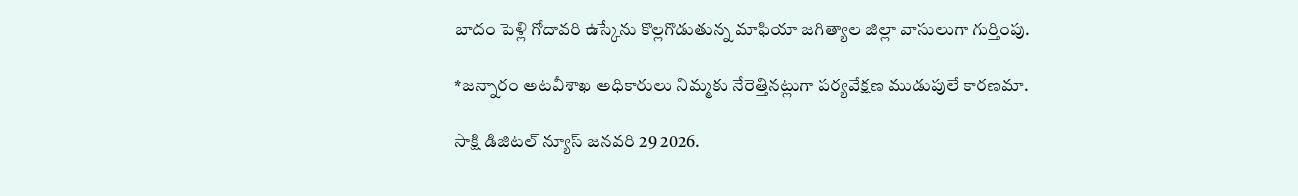బాదం పెళ్లి గోదావరి ఉస్కేను కొల్లగొడుతున్న మాఫియా జగిత్యాల జిల్లా వాసులుగా గుర్తింపు.

*జన్నారం అటవీశాఖ అధికారులు నిమ్మకు నేరెత్తినట్లుగా పర్యవేక్షణ ముడుపులే కారణమా.

సాక్షి డిజిటల్ న్యూస్ జనవరి 29 2026.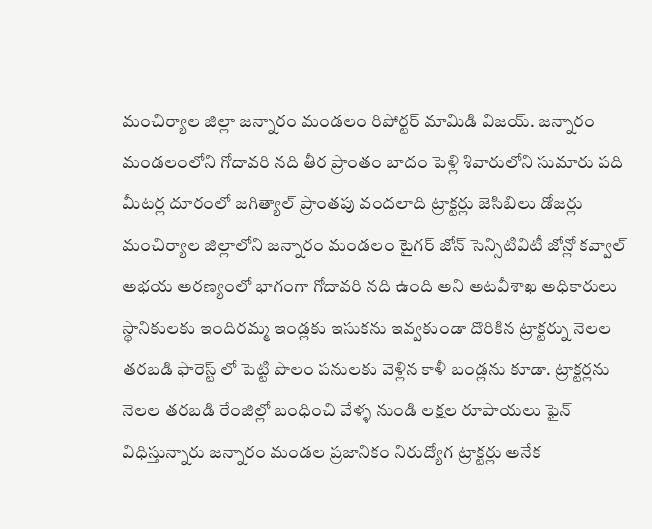మంచిర్యాల జిల్లా జన్నారం మండలం రిపోర్టర్ మామిడి విజయ్. జన్నారం మండలంలోని గోదావరి నది తీర ప్రాంతం బాదం పెళ్లి శివారులోని సుమారు పది మీటర్ల దూరంలో జగిత్యాల్ ప్రాంతపు వందలాది ట్రాక్టర్లు జెసిబిలు డోజర్లు మంచిర్యాల జిల్లాలోని జన్నారం మండలం టైగర్ జోన్ సెన్సిటివిటీ జోన్లో కవ్వాల్ అభయ అరణ్యంలో భాగంగా గోదావరి నది ఉంది అని అటవీశాఖ అధికారులు స్థానికులకు ఇందిరమ్మ ఇండ్లకు ఇసుకను ఇవ్వకుండా దొరికిన ట్రాక్టర్ను నెలల తరబడి ఫారెస్ట్ లో పెట్టి పొలం పనులకు వెళ్లిన కాళీ బండ్లను కూడా. ట్రాక్టర్లను నెలల తరబడి రేంజిల్లో బంధించి వేళ్ళ నుండి లక్షల రూపాయలు ఫైన్ విధిస్తున్నారు జన్నారం మండల ప్రజానికం నిరుద్యోగ ట్రాక్టర్లు అనేక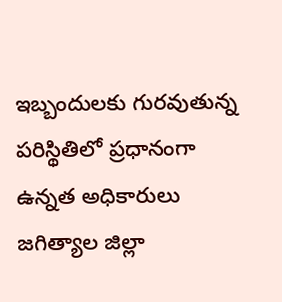ఇబ్బందులకు గురవుతున్న పరిస్థితిలో ప్రధానంగా ఉన్నత అధికారులు జగిత్యాల జిల్లా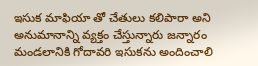ఇసుక మాఫియా తో చేతులు కలిపారా అని అనుమానాన్ని వ్యక్తం చేస్తున్నారు జన్నారం మండలానికి గోదావరి ఇసుకను అందించాలి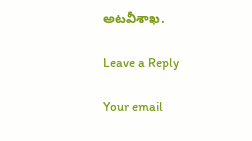అటవీశాఖ.

Leave a Reply

Your email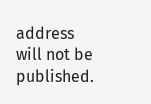address will not be published.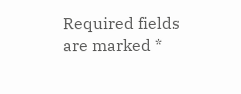Required fields are marked *